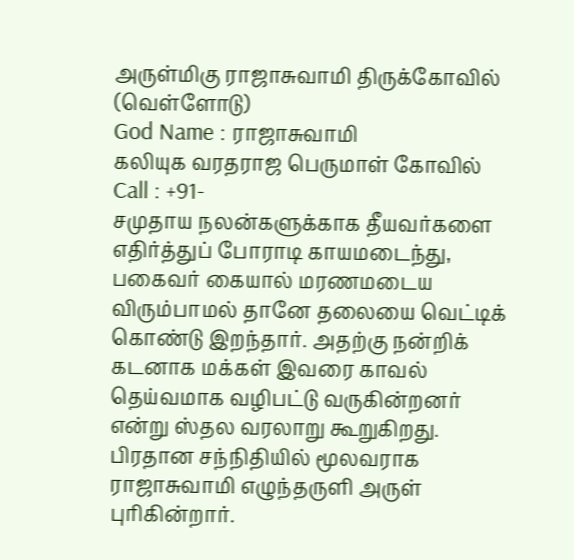அருள்மிகு ராஜாசுவாமி திருக்கோவில் (வெள்ளோடு)
God Name : ராஜாசுவாமி
கலியுக வரதராஜ பெருமாள் கோவில்
Call : +91-
சமுதாய நலன்களுக்காக தீயவர்களை எதிர்த்துப் போராடி காயமடைந்து, பகைவர் கையால் மரணமடைய விரும்பாமல் தானே தலையை வெட்டிக் கொண்டு இறந்தார். அதற்கு நன்றிக் கடனாக மக்கள் இவரை காவல் தெய்வமாக வழிபட்டு வருகின்றனர் என்று ஸ்தல வரலாறு கூறுகிறது.
பிரதான சந்நிதியில் மூலவராக ராஜாசுவாமி எழுந்தருளி அருள் புரிகின்றார்.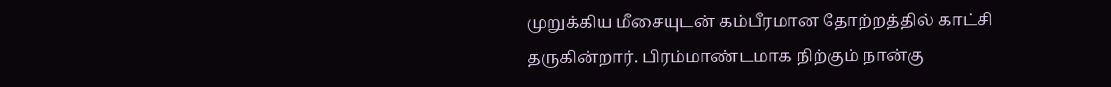முறுக்கிய மீசையுடன் கம்பீரமான தோற்றத்தில் காட்சி தருகின்றார். பிரம்மாண்டமாக நிற்கும் நான்கு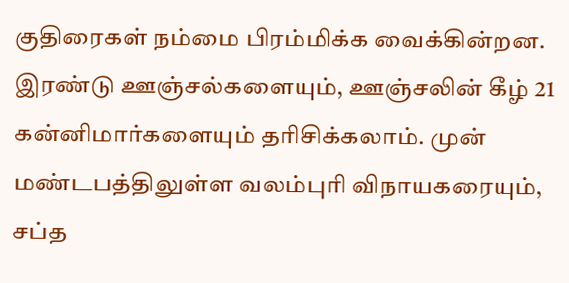குதிரைகள் நம்மை பிரம்மிக்க வைக்கின்றன. இரண்டு ஊஞ்சல்களையும், ஊஞ்சலின் கீழ் 21 கன்னிமார்களையும் தரிசிக்கலாம். முன் மண்டபத்திலுள்ள வலம்புரி விநாயகரையும், சப்த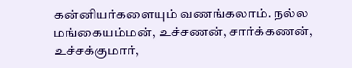கன்னியர்களையும் வணங்கலாம். நல்ல மங்கையம்மன், உச்சணன், சார்க்கணன், உச்சக்குமார்,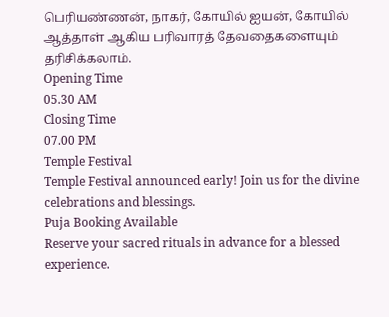பெரியண்ணன், நாகர், கோயில் ஐயன், கோயில் ஆத்தாள் ஆகிய பரிவாரத் தேவதைகளையும் தரிசிக்கலாம்.
Opening Time
05.30 AM
Closing Time
07.00 PM
Temple Festival
Temple Festival announced early! Join us for the divine celebrations and blessings.
Puja Booking Available
Reserve your sacred rituals in advance for a blessed experience.